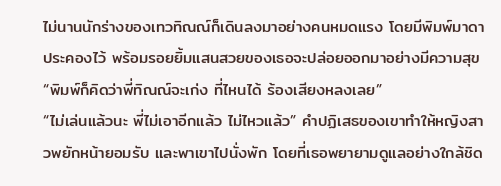ไม่นานนักร่างของเทวทิณณ์ก็เดินลงมาอย่างคนหมดแรง โดยมีพิมพ์มาดาประคองไว้ พร้อมรอยยิ้มแสนสวยของเธอจะปล่อยออกมาอย่างมีความสุข
“พิมพ์ก็คิดว่าพี่ทิณณ์จะเก่ง ที่ไหนได้ ร้องเสียงหลงเลย”
“ไม่เล่นแล้วนะ พี่ไม่เอาอีกแล้ว ไม่ไหวแล้ว” คำปฏิเสธของเขาทำให้หญิงสาวพยักหน้ายอมรับ และพาเขาไปนั่งพัก โดยที่เธอพยายามดูแลอย่างใกล้ชิด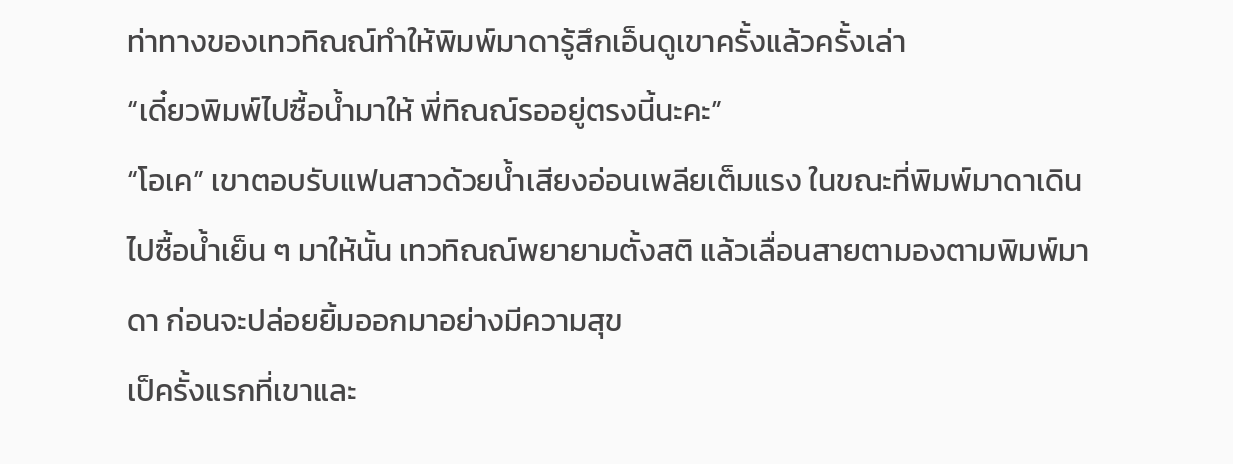ท่าทางของเทวทิณณ์ทำให้พิมพ์มาดารู้สึกเอ็นดูเขาครั้งแล้วครั้งเล่า
“เดี๋ยวพิมพ์ไปซื้อน้ำมาให้ พี่ทิณณ์รออยู่ตรงนี้นะคะ”
“โอเค” เขาตอบรับแฟนสาวด้วยน้ำเสียงอ่อนเพลียเต็มแรง ในขณะที่พิมพ์มาดาเดินไปซื้อน้ำเย็น ๆ มาให้นั้น เทวทิณณ์พยายามตั้งสติ แล้วเลื่อนสายตามองตามพิมพ์มาดา ก่อนจะปล่อยยิ้มออกมาอย่างมีความสุข
เป็ครั้งแรกที่เขาและ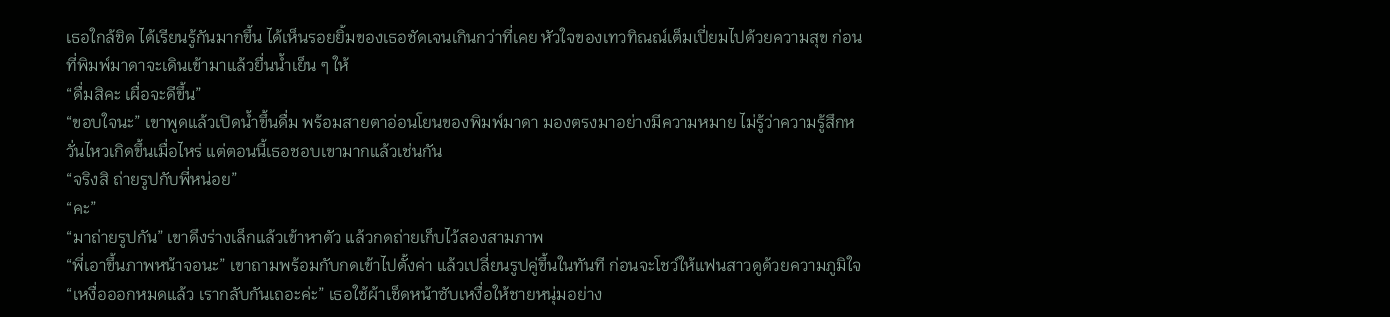เธอใกล้ชิด ได้เรียนรู้กันมากขึ้น ได้เห็นรอยยิ้มของเธอชัดเจนเกินกว่าที่เคย หัวใจของเทวทิณณ์เต็มเปี่ยมไปด้วยความสุข ก่อนที่พิมพ์มาดาจะเดินเข้ามาแล้วยื่นน้ำเย็น ๆ ให้
“ดื่มสิคะ เผื่อจะดีขึ้น”
“ขอบใจนะ” เขาพูดแล้วเปิดน้ำขึ้นดื่ม พร้อมสายตาอ่อนโยนของพิมพ์มาดา มองตรงมาอย่างมีความหมาย ไม่รู้ว่าความรู้สึกหวั่นไหวเกิดขึ้นเมื่อไหร่ แต่ตอนนี้เธอชอบเขามากแล้วเช่นกัน
“จริงสิ ถ่ายรูปกับพี่หน่อย”
“คะ”
“มาถ่ายรูปกัน” เขาดึงร่างเล็กแล้วเข้าหาตัว แล้วกดถ่ายเก็บไว้สองสามภาพ
“พี่เอาขึ้นภาพหน้าจอนะ” เขาถามพร้อมกับกดเข้าไปตั้งค่า แล้วเปลี่ยนรูปคู่ขึ้นในทันที ก่อนจะโชว์ให้แฟนสาวดูด้วยความภูมิใจ
“เหงื่อออกหมดแล้ว เรากลับกันเถอะค่ะ” เธอใช้ผ้าเช็ดหน้าซับเหงื่อให้ชายหนุ่มอย่าง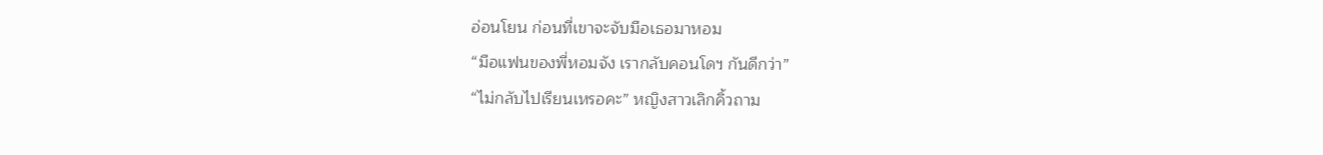อ่อนโยน ก่อนที่เขาจะจับมือเธอมาหอม
“มือแฟนของพี่หอมจัง เรากลับคอนโดฯ กันดีกว่า”
“ไม่กลับไปเรียนเหรอคะ” หญิงสาวเลิกคิ้วถาม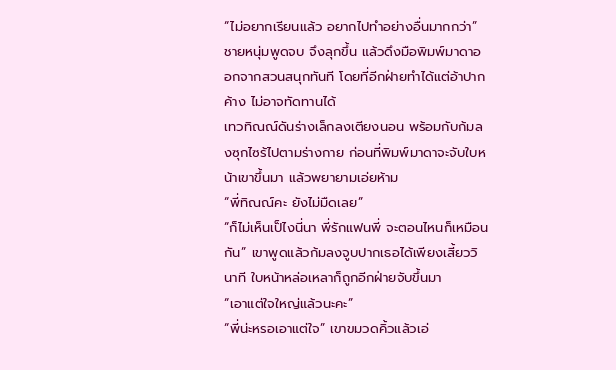“ไม่อยากเรียนแล้ว อยากไปทำอย่างอื่นมากกว่า” ชายหนุ่มพูดจบ จึงลุกขึ้น แล้วดึงมือพิมพ์มาดาออกจากสวนสนุกทันที โดยที่อีกฝ่ายทำได้แต่อ้าปากค้าง ไม่อาจทัดทานได้
เทวทิณณ์ดันร่างเล็กลงเตียงนอน พร้อมกับก้มลงซุกไซร้ไปตามร่างกาย ก่อนที่พิมพ์มาดาจะจับใบหน้าเขาขึ้นมา แล้วพยายามเอ่ยห้าม
“พี่ทิณณ์คะ ยังไม่มืดเลย”
“ก็ไม่เห็นเป็ไงนี่นา พี่รักแฟนพี่ จะตอนไหนก็เหมือนกัน” เขาพูดแล้วก้มลงจูบปากเธอได้เพียงเสี้ยววินาที ใบหน้าหล่อเหลาก็ถูกอีกฝ่ายจับขึ้นมา
“เอาแต่ใจใหญ่แล้วนะคะ”
“พี่น่ะหรอเอาแต่ใจ” เขาขมวดคิ้วแล้วเอ่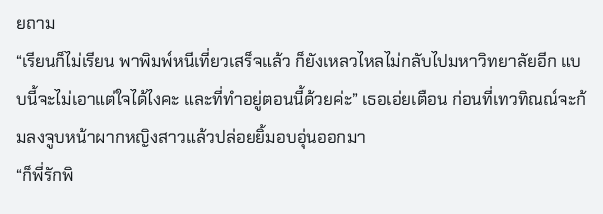ยถาม
“เรียนก็ไม่เรียน พาพิมพ์หนีเที่ยวเสร็จแล้ว ก็ยังเหลวไหลไม่กลับไปมหาวิทยาลัยอีก แบบนี้จะไม่เอาแต่ใจได้ไงคะ และที่ทำอยู่ตอนนี้ด้วยค่ะ” เธอเอ่ยเตือน ก่อนที่เทวทิณณ์จะก้มลงจูบหน้าผากหญิงสาวแล้วปล่อยยิ้มอบอุ่นออกมา
“ก็พี่รักพิ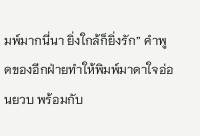มพ์มากนี่นา ยิ่งใกล้ก็ยิ่งรัก” คำพูดของอีกฝ่ายทำให้พิมพ์มาดาใจอ่อนยวบ พร้อมกับ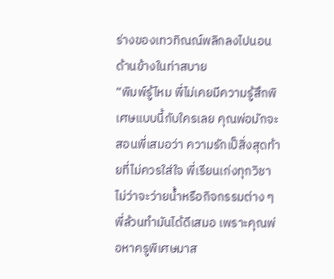ร่างของเทวทิณณ์พลิกลงไปนอนด้านข้างในท่าสบาย
“พิมพ์รู้ไหม พี่ไม่เคยมีความรู้สึกพิเศษแบบนี้กับใครเลย คุณพ่อมักจะสอนพี่เสมอว่า ความรักเป็สิ่งสุดท้ายที่ไม่ควรใส่ใจ พี่เรียนเก่งทุกวิชา ไม่ว่าจะว่ายน้ำหรือกิจกรรมต่าง ๆ พี่ล้วนทำมันได้ดีเสมอ เพราะคุณพ่อหาครูพิเศษมาส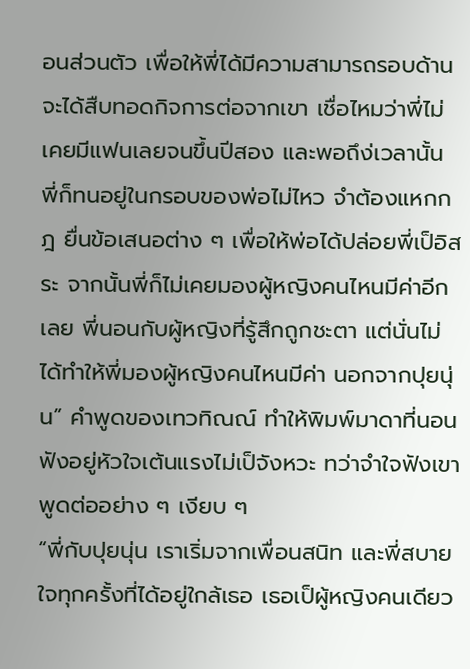อนส่วนตัว เพื่อให้พี่ได้มีความสามารถรอบด้าน จะได้สืบทอดกิจการต่อจากเขา เชื่อไหมว่าพี่ไม่เคยมีแฟนเลยจนขึ้นปีสอง และพอถึง่เวลานั้น พี่ก็ทนอยู่ในกรอบของพ่อไม่ไหว จำต้องแหกกฎ ยื่นข้อเสนอต่าง ๆ เพื่อให้พ่อได้ปล่อยพี่เป็อิสระ จากนั้นพี่ก็ไม่เคยมองผู้หญิงคนไหนมีค่าอีกเลย พี่นอนกับผู้หญิงที่รู้สึกถูกชะตา แต่นั่นไม่ได้ทำให้พี่มองผู้หญิงคนไหนมีค่า นอกจากปุยนุ่น” คำพูดของเทวทิณณ์ ทำให้พิมพ์มาดาที่นอนฟังอยู่หัวใจเต้นแรงไม่เป็จังหวะ ทว่าจำใจฟังเขาพูดต่ออย่าง ๆ เงียบ ๆ
“พี่กับปุยนุ่น เราเริ่มจากเพื่อนสนิท และพี่สบายใจทุกครั้งที่ได้อยู่ใกล้เธอ เธอเป็ผู้หญิงคนเดียว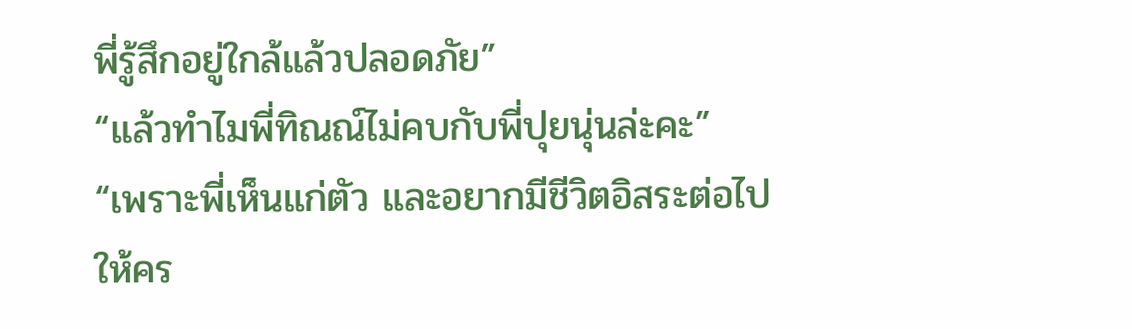พี่รู้สึกอยู่ใกล้แล้วปลอดภัย”
“แล้วทำไมพี่ทิณณ์ไม่คบกับพี่ปุยนุ่นล่ะคะ”
“เพราะพี่เห็นแก่ตัว และอยากมีชีวิตอิสระต่อไปให้คร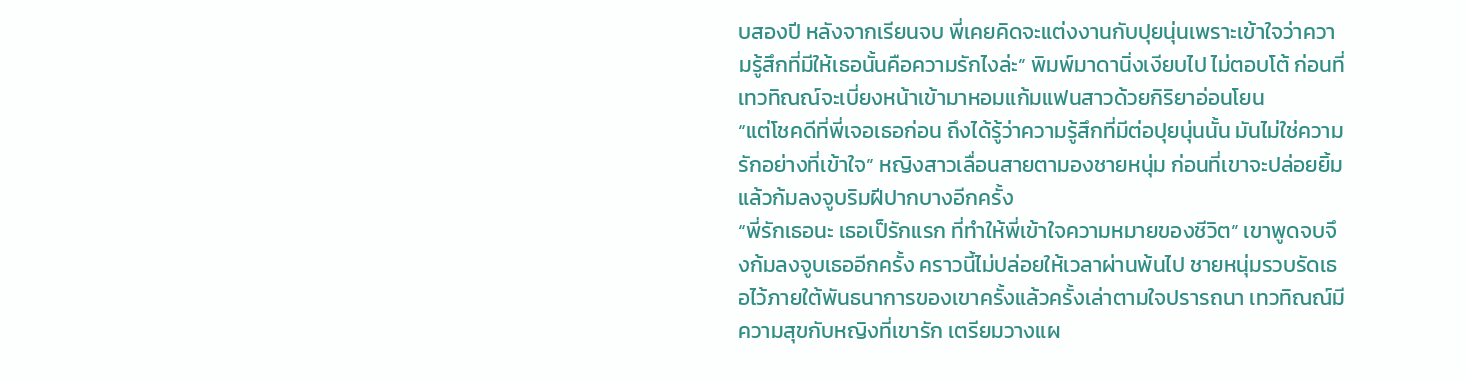บสองปี หลังจากเรียนจบ พี่เคยคิดจะแต่งงานกับปุยนุ่นเพราะเข้าใจว่าความรู้สึกที่มีให้เธอนั้นคือความรักไงล่ะ” พิมพ์มาดานิ่งเงียบไป ไม่ตอบโต้ ก่อนที่เทวทิณณ์จะเบี่ยงหน้าเข้ามาหอมแก้มแฟนสาวด้วยกิริยาอ่อนโยน
“แต่โชคดีที่พี่เจอเธอก่อน ถึงได้รู้ว่าความรู้สึกที่มีต่อปุยนุ่นนั้น มันไม่ใช่ความรักอย่างที่เข้าใจ” หญิงสาวเลื่อนสายตามองชายหนุ่ม ก่อนที่เขาจะปล่อยยิ้มแล้วก้มลงจูบริมฝีปากบางอีกครั้ง
“พี่รักเธอนะ เธอเป็รักแรก ที่ทำให้พี่เข้าใจความหมายของชีวิต” เขาพูดจบจึงก้มลงจูบเธออีกครั้ง คราวนี้ไม่ปล่อยให้เวลาผ่านพ้นไป ชายหนุ่มรวบรัดเธอไว้ภายใต้พันธนาการของเขาครั้งแล้วครั้งเล่าตามใจปรารถนา เทวทิณณ์มีความสุขกับหญิงที่เขารัก เตรียมวางแผ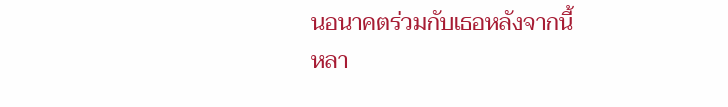นอนาคตร่วมกับเธอหลังจากนี้
หลา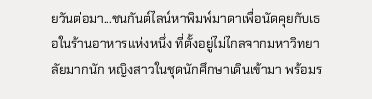ยวันต่อมา...ชนกันต์ไลน์หาพิมพ์มาดาเพื่อนัดคุยกับเธอในร้านอาหารแห่งหนึ่ง ที่ตั้งอยู่ไม่ไกลจากมหาวิทยาลัยมากนัก หญิงสาวในชุดนักศึกษาเดินเข้ามา พร้อมร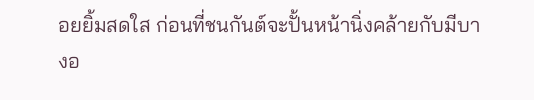อยยิ้มสดใส ก่อนที่ชนกันต์จะปั้นหน้านิ่งคล้ายกับมีบางอ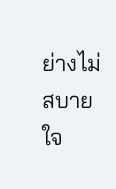ย่างไม่สบายใจ